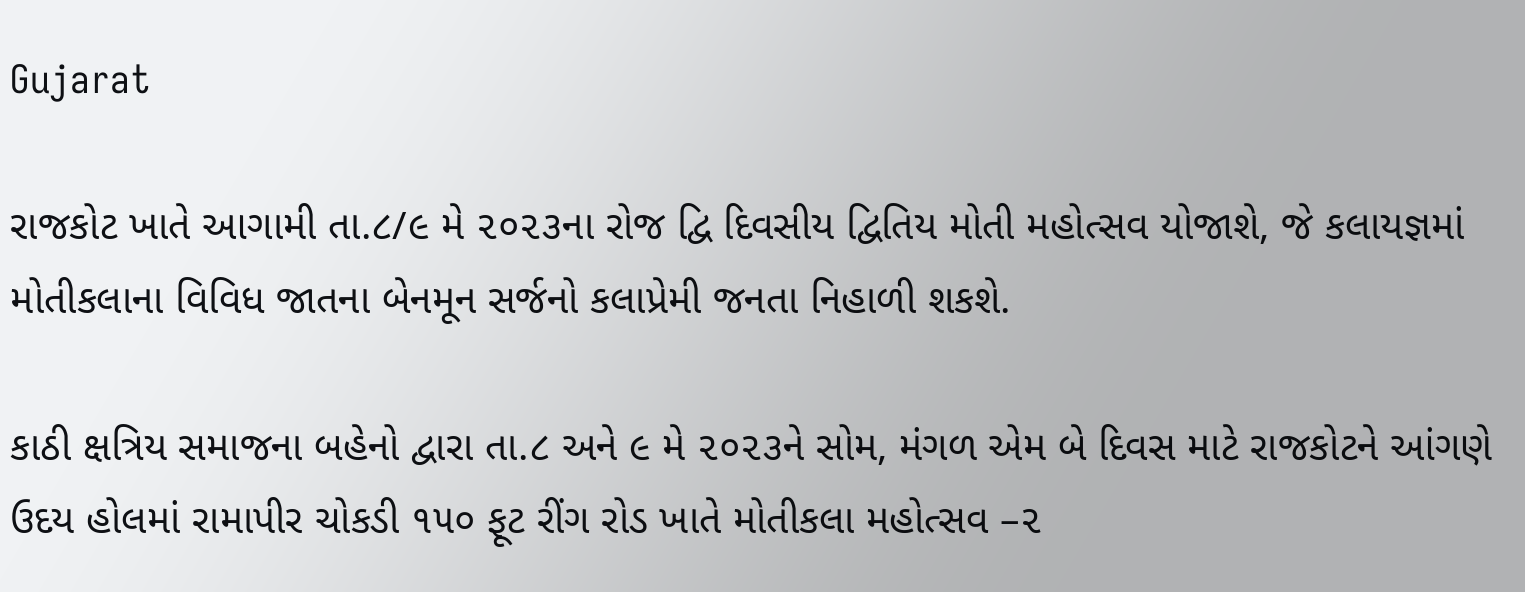Gujarat

રાજકોટ ખાતે આગામી તા.૮/૯ મે ૨૦૨૩ના રોજ દ્વિ દિવસીય દ્વિતિય મોતી મહોત્સવ યોજાશે, જે કલાયજ્ઞમાં મોતીકલાના વિવિધ જાતના બેનમૂન સર્જનો કલાપ્રેમી જનતા નિહાળી શકશે.

કાઠી ક્ષત્રિય સમાજના બહેનો દ્વારા તા.૮ અને ૯ મે ૨૦૨૩ને સોમ, મંગળ એમ બે દિવસ માટે રાજકોટને આંગણે ઉદય હોલમાં રામાપીર ચોકડી ૧૫૦ ફૂટ રીંગ રોડ ખાતે મોતીકલા મહોત્સવ –૨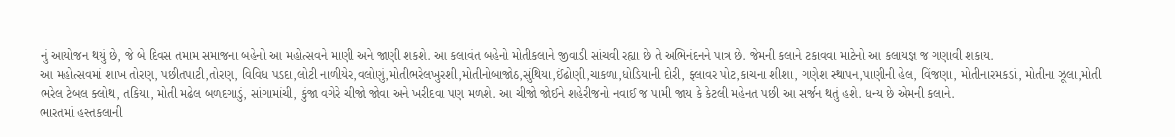નું આયોજન થયું છે, જે બે દિવસ તમામ સમાજના બહેનો આ મહોત્સવને માણી અને જાણી શકશે. આ કલાવંત બહેનો મોતીકલાને જીવાડી સાંચવી રહ્યા છે તે અભિનંદનને પાત્ર છે. જેમની કલાને ટકાવવા માટેનો આ કલાયજ્ઞ જ ગણાવી શકાય.
આ મહોત્સવમાં શાખ તોરણ, પછીતપાટી,તોરણ, વિવિધ પડદા,લોટી નાળીયેર,વલોણું,મોતીભરેલખુરશી,મોતીનોબાજોઠ,સુંથિયા,ઈંઢોણી,ચાકળા,ધોડિયાની દોરી, ફ્લાવર પોટ,કાચના શીશા, ગણેશ સ્થાપન,પાણીની હેલ, વિંજણા, મોતીનારમકડાં, મોતીના ઝૂલા,મોતી ભરેલ ટેબલ ક્લોથ, તકિયા, મોતી મઢેલ બળદગાડું, સાંગામાંચી, કુંજા વગેરે ચીજો જોવા અને ખરીદવા પણ મળશે. આ ચીજો જોઈને શહેરીજનો નવાઈ જ પામી જાય કે કેટલી મહેનત પછી આ સર્જન થતું હશે. ધન્ય છે એમની કલાને.
ભારતમાં હસ્તકલાની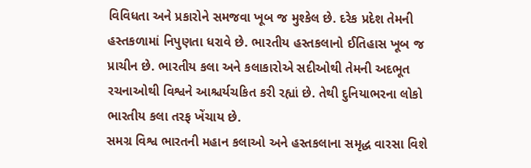વિવિધતા અને પ્રકારોને સમજવા ખૂબ જ મુશ્કેલ છે. દરેક પ્રદેશ તેમની હસ્તકળામાં નિપુણતા ધરાવે છે. ભારતીય હસ્તકલાનો ઈતિહાસ ખૂબ જ પ્રાચીન છે. ભારતીય કલા અને કલાકારોએ સદીઓથી તેમની અદભૂત રચનાઓથી વિશ્વને આશ્ચર્યચકિત કરી રહ્યાં છે. તેથી દુનિયાભરના લોકો ભારતીય કલા તરફ ખેંચાય છે.
સમગ્ર વિશ્વ ભારતની મહાન કલાઓ અને હસ્તકલાના સમૃદ્ધ વારસા વિશે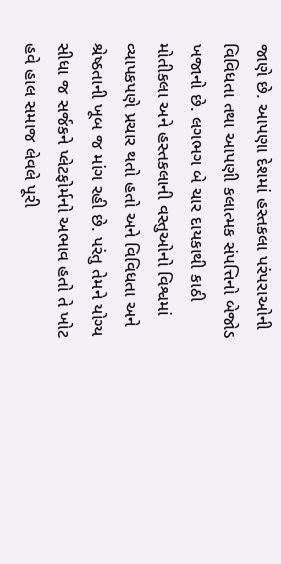જાણે છે. આપણા દેશમાં હસ્તકલા પરંપરાઓની વિવિધતા તથા આપણી કલાત્મક સંપત્તિનો બેજોડ ખજાનો છે. લગભગ બે ચાર દાયકાથી કાઠી મોતીકલા અને હસ્તકલાની વસ્તુઓનો વિશ્વમાં વ્યાપકપણે પ્રચાર થતો હતો અને વિવિધતા અને શ્રેષ્ઠતાની ખૂબ જ માંગ રહી છે. પરંતુ તેમને યોગ્ય સીધા જ સર્જકને પ્લેટફોર્મનો અભાવ હતો તે ખોટ હવે હાલ સમાજ લેવલે પૂરી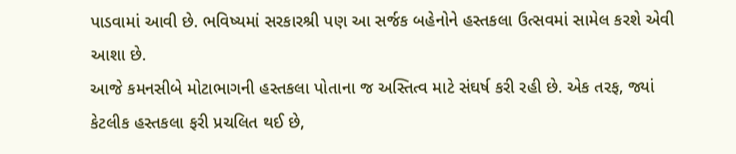પાડવામાં આવી છે. ભવિષ્યમાં સરકારશ્રી પણ આ સર્જક બહેનોને હસ્તકલા ઉત્સવમાં સામેલ કરશે એવી આશા છે.
આજે કમનસીબે મોટાભાગની હસ્તકલા પોતાના જ અસ્તિત્વ માટે સંઘર્ષ કરી રહી છે. એક તરફ, જ્યાં કેટલીક હસ્તકલા ફરી પ્રચલિત થઈ છે,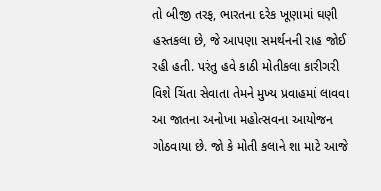તો બીજી તરફ, ભારતના દરેક ખૂણામાં ઘણી હસ્તકલા છે, જે આપણા સમર્થનની રાહ જોઈ રહી હતી. પરંતુ હવે કાઠી મોતીકલા કારીગરી વિશે ચિંતા સેવાતા તેમને મુખ્ય પ્રવાહમાં લાવવા આ જાતના અનોખા મહોત્સવના આયોજન ગોઠવાયા છે. જો કે મોતી કલાને શા માટે આજે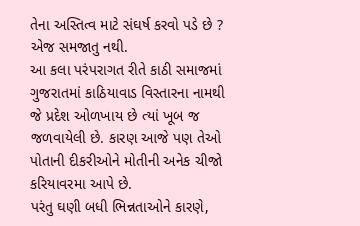તેના અસ્તિત્વ માટે સંઘર્ષ કરવો પડે છે ? એજ સમજાતુ નથી.
આ કલા પરંપરાગત રીતે કાઠી સમાજમાં ગુજરાતમાં કાઠિયાવાડ વિસ્તારના નામથી જે પ્રદેશ ઓળખાય છે ત્યાં ખૂબ જ જળવાયેલી છે. કારણ આજે પણ તેઓ પોતાની દીકરીઓને મોતીની અનેક ચીજો કરિયાવરમા આપે છે.
પરંતુ ઘણી બધી ભિન્નતાઓને કારણે,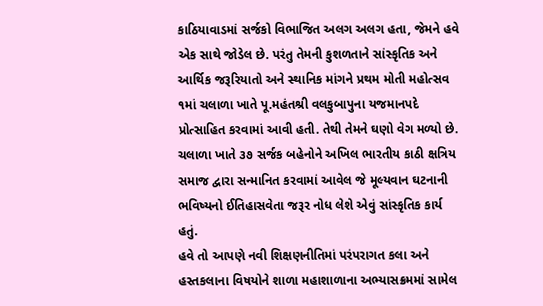કાઠિયાવાડમાં સર્જકો વિભાજિત અલગ અલગ હતા, જેમને હવે એક સાથે જોડેલ છે. પરંતુ તેમની કુશળતાને સાંસ્કૃતિક અને આર્થિક જરૂરિયાતો અને સ્થાનિક માંગને પ્રથમ મોતી મહોત્સવ ૧માં ચલાળા ખાતે પૂ.મહંતશ્રી વલકુબાપુના યજમાનપદે પ્રોત્સાહિત કરવામાં આવી હતી. તેથી તેમને ઘણો વેગ મળ્યો છે. ચલાળા ખાતે ૩૭ સર્જક બહેનોને અખિલ ભારતીય કાઠી ક્ષત્રિય સમાજ દ્વારા સન્માનિત કરવામાં આવેલ જે મૂલ્યવાન ઘટનાની ભવિષ્યનો ઈતિહાસવેતા જરૂર નોધ લેશે એવું સાંસ્કૃતિક કાર્ય હતું.
હવે તો આપણે નવી શિક્ષણનીતિમાં પરંપરાગત કલા અને હસ્તકલાના વિષયોને શાળા મહાશાળાના અભ્યાસક્રમમાં સામેલ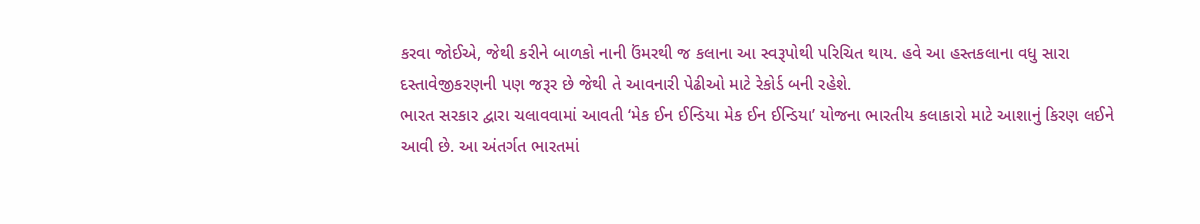કરવા જોઈએ, જેથી કરીને બાળકો નાની ઉંમરથી જ કલાના આ સ્વરૂપોથી પરિચિત થાય. હવે આ હસ્તકલાના વધુ સારા દસ્તાવેજીકરણની પણ જરૂર છે જેથી તે આવનારી પેઢીઓ માટે રેકોર્ડ બની રહેશે.
ભારત સરકાર દ્વારા ચલાવવામાં આવતી ‘મેક ઈન ઈન્ડિયા મેક ઈન ઈન્ડિયા’ યોજના ભારતીય કલાકારો માટે આશાનું કિરણ લઈને આવી છે. આ અંતર્ગત ભારતમાં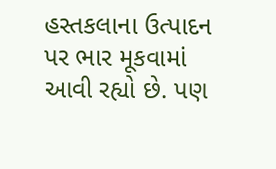હસ્તકલાના ઉત્પાદન પર ભાર મૂકવામાં આવી રહ્યો છે. પણ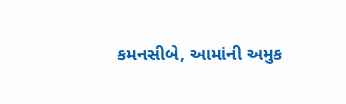કમનસીબે, આમાંની અમુક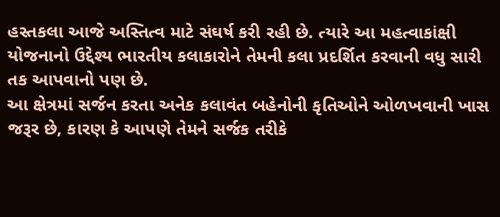હસ્તકલા આજે અસ્તિત્વ માટે સંઘર્ષ કરી રહી છે. ત્યારે આ મહત્વાકાંક્ષી યોજનાનો ઉદ્દેશ્ય ભારતીય કલાકારોને તેમની કલા પ્રદર્શિત કરવાની વધુ સારી તક આપવાનો પણ છે.
આ ક્ષેત્રમાં સર્જન કરતા અનેક કલાવંત બહેનોની કૃતિઓને ઓળખવાની ખાસ જરૂર છે, કારણ કે આપણે તેમને સર્જક તરીકે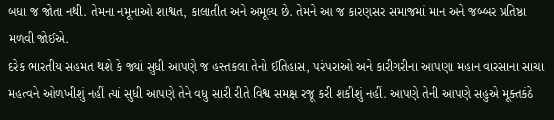બધા જ જોતા નથી. તેમના નમૂનાઓ શાશ્વત, કાલાતીત અને અમૂલ્ય છે. તેમને આ જ કારણસર સમાજમાં માન અને જબ્બર પ્રતિષ્ઠા મળવી જોઈએ.
દરેક ભારતીય સહમત થશે કે જ્યાં સુધી આપણે જ હસ્તકલા તેનો ઈતિહાસ, પરંપરાઓ અને કારીગરીના આપણા મહાન વારસાના સાચા મહત્વને ઓળખીશું નહીં ત્યાં સુધી આપણે તેને વધુ સારી રીતે વિશ્વ સમક્ષ રજૂ કરી શકીશું નહીં. આપણે તેની આપણે સહુએ મૂક્તકંઠે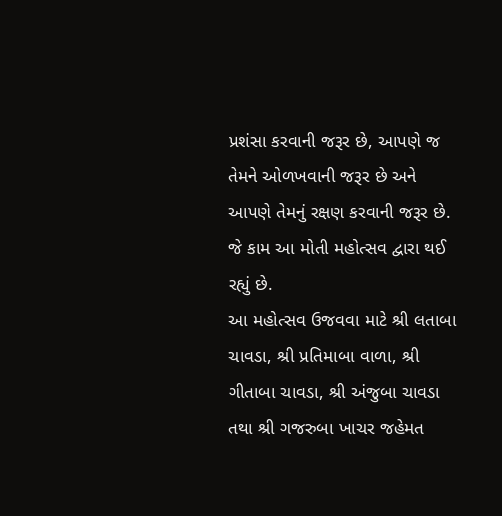પ્રશંસા કરવાની જરૂર છે, આપણે જ તેમને ઓળખવાની જરૂર છે અને આપણે તેમનું રક્ષણ કરવાની જરૂર છે. જે કામ આ મોતી મહોત્સવ દ્વારા થઈ રહ્યું છે.
આ મહોત્સવ ઉજવવા માટે શ્રી લતાબા ચાવડા, શ્રી પ્રતિમાબા વાળા, શ્રી ગીતાબા ચાવડા, શ્રી અંજુબા ચાવડા તથા શ્રી ગજરુબા ખાચર જહેમત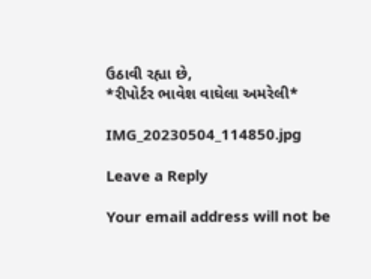ઉઠાવી રહ્યા છે,
*રીપોર્ટર ભાવેશ વાઘેલા અમરેલી*

IMG_20230504_114850.jpg

Leave a Reply

Your email address will not be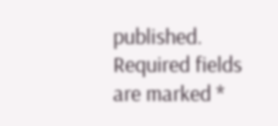published. Required fields are marked *